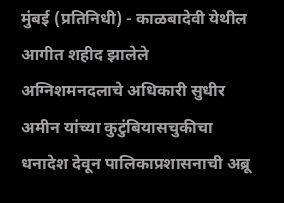मुंबई (प्रतिनिधी) - काळबादेवी येथील आगीत शहीद झालेले अग्निशमनदलाचे अधिकारी सुधीर अमीन यांच्या कुटुंबियासचुकीचा धनादेश देवून पालिकाप्रशासनाची अब्रू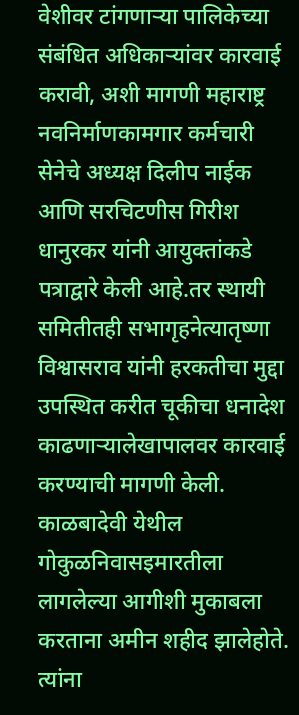वेशीवर टांगणाऱ्या पालिकेच्या संबंधित अधिकाऱ्यांवर कारवाई करावी, अशी मागणी महाराष्ट्र नवनिर्माणकामगार कर्मचारी सेनेचे अध्यक्ष दिलीप नाईक आणि सरचिटणीस गिरीश धानुरकर यांनी आयुक्तांकडे पत्राद्वारे केली आहे.तर स्थायी समितीतही सभागृहनेत्यातृष्णा विश्वासराव यांनी हरकतीचा मुद्दा उपस्थित करीत चूकीचा धनादेश काढणाऱ्यालेखापालवर कारवाई करण्याची मागणी केली.
काळबादेवी येथील गोकुळनिवासइमारतीला लागलेल्या आगीशी मुकाबला करताना अमीन शहीद झालेहोते. त्यांना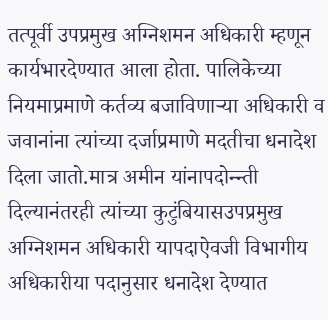तत्पूर्वी उपप्रमुख अग्निशमन अधिकारी म्हणून कार्यभारदेण्यात आला होता. पालिकेच्या नियमाप्रमाणे कर्तव्य बजाविणाऱ्या अधिकारी व जवानांना त्यांच्या दर्जाप्रमाणे मदतीचा धनादेश दिला जातो.मात्र अमीन यांनापदोन्न्ती दिल्यानंतरही त्यांच्या कुटुंबियासउपप्रमुख अग्निशमन अधिकारी यापदाऐवजी विभागीय अधिकारीया पदानुसार धनादेश देण्यात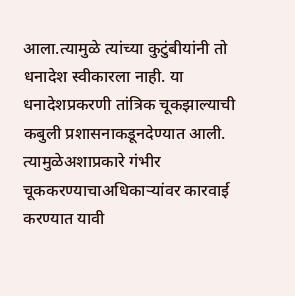आला.त्यामुळे त्यांच्या कुटुंबीयांनी तो धनादेश स्वीकारला नाही. या धनादेशप्रकरणी तांत्रिक चूकझाल्याची कबुली प्रशासनाकडूनदेण्यात आली. त्यामुळेअशाप्रकारे गंभीर चूककरण्याचाअधिकाऱ्यांवर कारवाई करण्यात यावी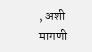, अशी मागणी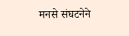मनसे संघटनेने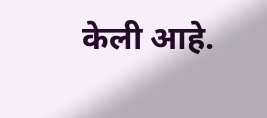केली आहे.